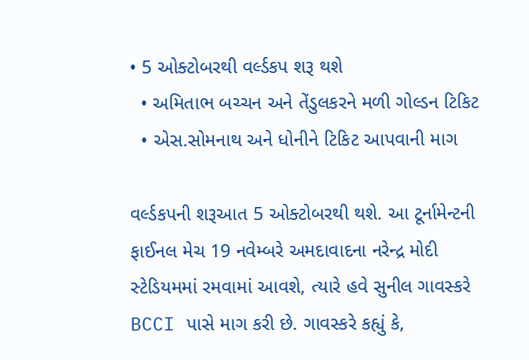• 5 ઓક્ટોબરથી વર્લ્ડકપ શરૂ થશે
  • અમિતાભ બચ્ચન અને તેંડુલકરને મળી ગોલ્ડન ટિકિટ
  • એસ.સોમનાથ અને ધોનીને ટિકિટ આપવાની માગ

વર્લ્ડકપની શરૂઆત 5 ઓક્ટોબરથી થશે. આ ટૂર્નામેન્ટની ફાઈનલ મેચ 19 નવેમ્બરે અમદાવાદના નરેન્દ્ર મોદી સ્ટેડિયમમાં રમવામાં આવશે, ત્યારે હવે સુનીલ ગાવસ્કરે BCCI પાસે માગ કરી છે. ગાવસ્કરે કહ્યું કે,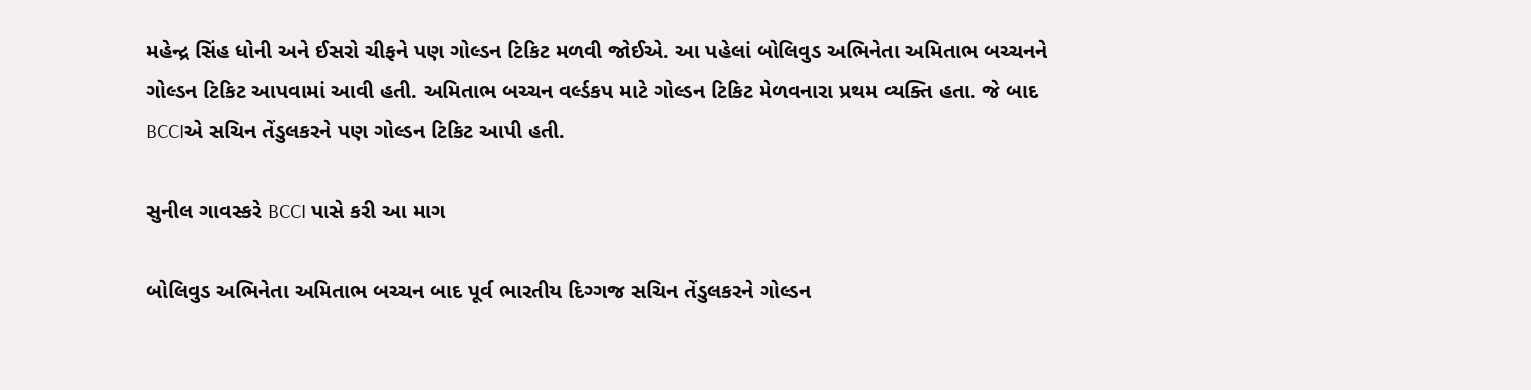મહેન્દ્ર સિંહ ધોની અને ઈસરો ચીફને પણ ગોલ્ડન ટિકિટ મળવી જોઈએ. આ પહેલાં બોલિવુડ અભિનેતા અમિતાભ બચ્ચનને ગોલ્ડન ટિકિટ આપવામાં આવી હતી. અમિતાભ બચ્ચન વર્લ્ડકપ માટે ગોલ્ડન ટિકિટ મેળવનારા પ્રથમ વ્યક્તિ હતા. જે બાદ BCCIએ સચિન તેંડુલકરને પણ ગોલ્ડન ટિકિટ આપી હતી.

સુનીલ ગાવસ્કરે BCCI પાસે કરી આ માગ

બોલિવુડ અભિનેતા અમિતાભ બચ્ચન બાદ પૂર્વ ભારતીય દિગ્ગજ સચિન તેંડુલકરને ગોલ્ડન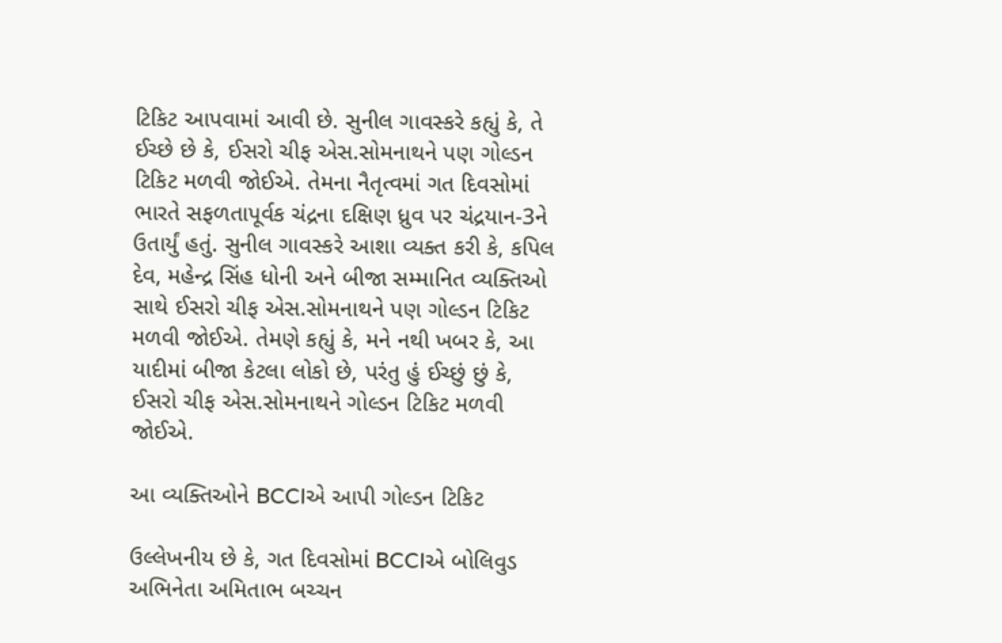ટિકિટ આપવામાં આવી છે. સુનીલ ગાવસ્કરે કહ્યું કે, તે ઈચ્છે છે કે, ઈસરો ચીફ એસ.સોમનાથને પણ ગોલ્ડન ટિકિટ મળવી જોઈએ. તેમના નૈતૃત્વમાં ગત દિવસોમાં ભારતે સફળતાપૂર્વક ચંદ્રના દક્ષિણ ધ્રુવ પર ચંદ્રયાન-3ને ઉતાર્યું હતું. સુનીલ ગાવસ્કરે આશા વ્યક્ત કરી કે, કપિલ દેવ, મહેન્દ્ર સિંહ ધોની અને બીજા સમ્માનિત વ્યક્તિઓ સાથે ઈસરો ચીફ એસ.સોમનાથને પણ ગોલ્ડન ટિકિટ મળવી જોઈએ. તેમણે કહ્યું કે, મને નથી ખબર કે, આ યાદીમાં બીજા કેટલા લોકો છે, પરંતુ હું ઈચ્છું છું કે, ઈસરો ચીફ એસ.સોમનાથને ગોલ્ડન ટિકિટ મળવી જોઈએ.

આ વ્યક્તિઓને BCCIએ આપી ગોલ્ડન ટિકિટ

ઉલ્લેખનીય છે કે, ગત દિવસોમાં BCCIએ બોલિવુડ અભિનેતા અમિતાભ બચ્ચન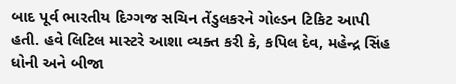બાદ પૂર્વ ભારતીય દિગ્ગજ સચિન તેંડુલકરને ગોલ્ડન ટિકિટ આપી હતી. હવે લિટિલ માસ્ટરે આશા વ્યક્ત કરી કે, કપિલ દેવ, મહેન્દ્ર સિંહ ધોની અને બીજા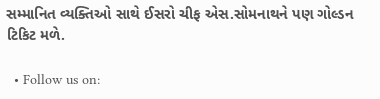સમ્માનિત વ્યક્તિઓ સાથે ઈસરો ચીફ એસ.સોમનાથને પણ ગોલ્ડન ટિકિટ મળે.

  • Follow us on: